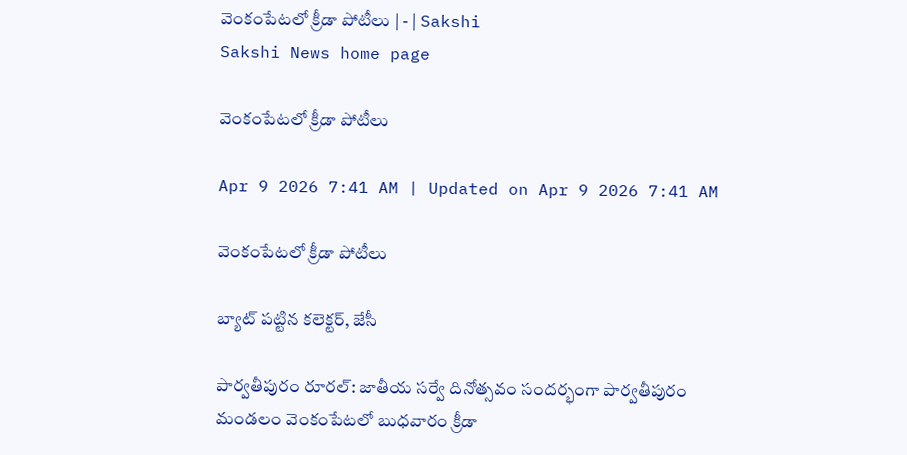వెంకంపేటలో క్రీడా పోటీలు | - | Sakshi
Sakshi News home page

వెంకంపేటలో క్రీడా పోటీలు

Apr 9 2026 7:41 AM | Updated on Apr 9 2026 7:41 AM

వెంకంపేటలో క్రీడా పోటీలు

బ్యాట్‌ పట్టిన కలెక్టర్‌, జేసీ

పార్వతీపురం రూరల్‌: జాతీయ సర్వే దినోత్సవం సందర్భంగా పార్వతీపురం మండలం వెంకంపేటలో బుధవారం క్రీడా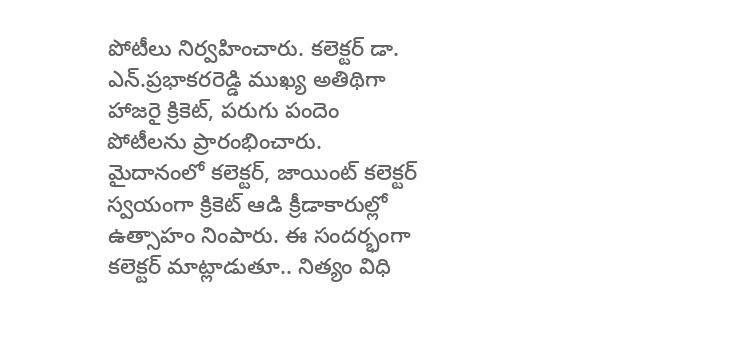పోటీలు నిర్వహించారు. కలెక్టర్‌ డా. ఎన్‌.ప్రభాకరరెడ్డి ముఖ్య అతిథిగా హాజరై క్రికెట్‌, పరుగు పందెం పోటీలను ప్రారంభించారు. మైదానంలో కలెక్టర్‌, జాయింట్‌ కలెక్టర్‌ స్వయంగా క్రికెట్‌ ఆడి క్రీడాకారుల్లో ఉత్సాహం నింపారు. ఈ సందర్భంగా కలెక్టర్‌ మాట్లాడుతూ.. నిత్యం విధి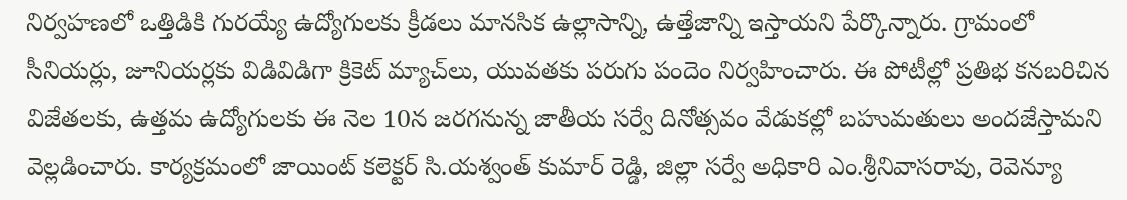నిర్వహణలో ఒత్తిడికి గురయ్యే ఉద్యోగులకు క్రీడలు మానసిక ఉల్లాసాన్ని, ఉత్తేజాన్ని ఇస్తాయని పేర్కొన్నారు. గ్రామంలో సీనియర్లు, జూనియర్లకు విడివిడిగా క్రికెట్‌ మ్యాచ్‌లు, యువతకు పరుగు పందెం నిర్వహించారు. ఈ పోటీల్లో ప్రతిభ కనబరిచిన విజేతలకు, ఉత్తమ ఉద్యోగులకు ఈ నెల 10న జరగనున్న జాతీయ సర్వే దినోత్సవం వేడుకల్లో బహుమతులు అందజేస్తామని వెల్లడించారు. కార్యక్రమంలో జాయింట్‌ కలెక్టర్‌ సి.యశ్వంత్‌ కుమార్‌ రెడ్డి, జిల్లా సర్వే అధికారి ఎం.శ్రీనివాసరావు, రెవెన్యూ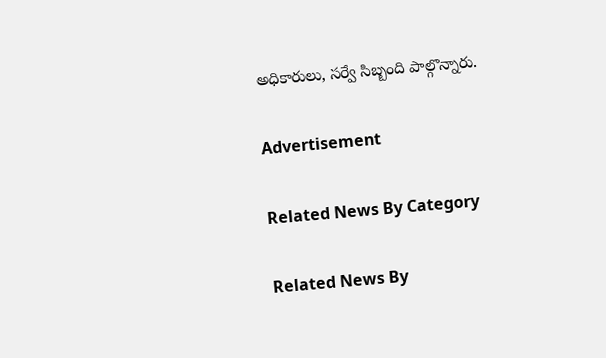అధికారులు, సర్వే సిబ్బంది పాల్గొన్నారు.

Advertisement

Related News By Category

Related News By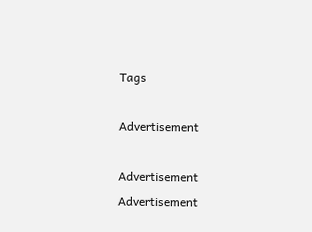Tags

Advertisement

Advertisement
Advertisement